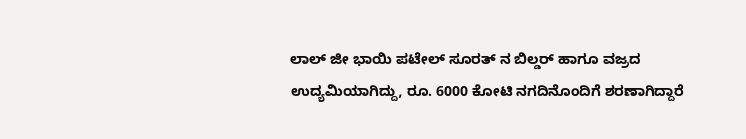ಲಾಲ್ ಜೀ ಭಾಯಿ ಪಟೇಲ್ ಸೂರತ್ ನ ಬಿಲ್ಡರ್ ಹಾಗೂ ವಜ್ರದ ಉದ್ಯಮಿಯಾಗಿದ್ದು, ರೂ. 6000 ಕೋಟಿ ನಗದಿನೊಂದಿಗೆ ಶರಣಾಗಿದ್ದಾರೆ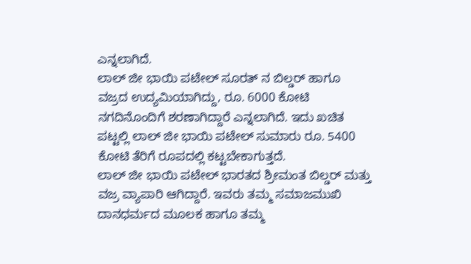ಎನ್ನಲಾಗಿದೆ.
ಲಾಲ್ ಜೀ ಭಾಯಿ ಪಟೇಲ್ ಸೂರತ್ ನ ಬಿಲ್ಡರ್ ಹಾಗೂ ವಜ್ರದ ಉದ್ಯಮಿಯಾಗಿದ್ದು, ರೂ. 6000 ಕೋಟಿ ನಗದಿನೊಂದಿಗೆ ಶರಣಾಗಿದ್ದಾರೆ ಎನ್ನಲಾಗಿದೆ. ಇದು ಖಚಿತ ಪಟ್ಟಲ್ಲಿ ಲಾಲ್ ಜೀ ಭಾಯಿ ಪಟೇಲ್ ಸುಮಾರು ರೂ. 5400 ಕೋಟಿ ತೆರಿಗೆ ರೂಪದಲ್ಲಿ ಕಟ್ಟಬೇಕಾಗುತ್ತದೆ.
ಲಾಲ್ ಜೀ ಭಾಯಿ ಪಟೇಲ್ ಭಾರತದ ಶ್ರೀಮಂತ ಬಿಲ್ಡರ್ ಮತ್ತು ವಜ್ರ ವ್ಯಾಪಾರಿ ಆಗಿದ್ದಾರೆ. ಇವರು ತಮ್ಮ ಸಮಾಜಮುಖಿ ದಾನಧರ್ಮದ ಮೂಲಕ ಹಾಗೂ ತಮ್ಮ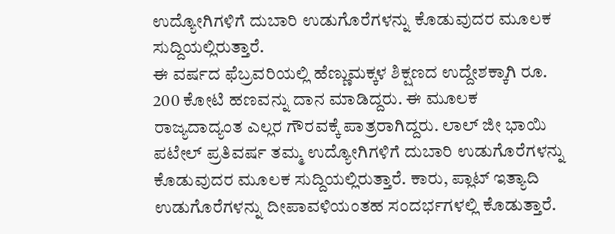ಉದ್ಯೋಗಿಗಳಿಗೆ ದುಬಾರಿ ಉಡುಗೊರೆಗಳನ್ನು ಕೊಡುವುದರ ಮೂಲಕ ಸುದ್ದಿಯಲ್ಲಿರುತ್ತಾರೆ.
ಈ ವರ್ಷದ ಫೆಬ್ರವರಿಯಲ್ಲಿ ಹೆಣ್ಣುಮಕ್ಕಳ ಶಿಕ್ಷಣದ ಉದ್ದೇಶಕ್ಕಾಗಿ ರೂ. 200 ಕೋಟಿ ಹಣವನ್ನು ದಾನ ಮಾಡಿದ್ದರು. ಈ ಮೂಲಕ ರಾಜ್ಯದಾದ್ಯಂತ ಎಲ್ಲರ ಗೌರವಕ್ಕೆ ಪಾತ್ರರಾಗಿದ್ದರು. ಲಾಲ್ ಜೀ ಭಾಯಿ ಪಟೇಲ್ ಪ್ರತಿವರ್ಷ ತಮ್ಮ ಉದ್ಯೋಗಿಗಳಿಗೆ ದುಬಾರಿ ಉಡುಗೊರೆಗಳನ್ನು ಕೊಡುವುದರ ಮೂಲಕ ಸುದ್ದಿಯಲ್ಲಿರುತ್ತಾರೆ. ಕಾರು, ಪ್ಲಾಟ್ ಇತ್ಯಾದಿ ಉಡುಗೊರೆಗಳನ್ನು ದೀಪಾವಳಿಯಂತಹ ಸಂದರ್ಭಗಳಲ್ಲಿ ಕೊಡುತ್ತಾರೆ.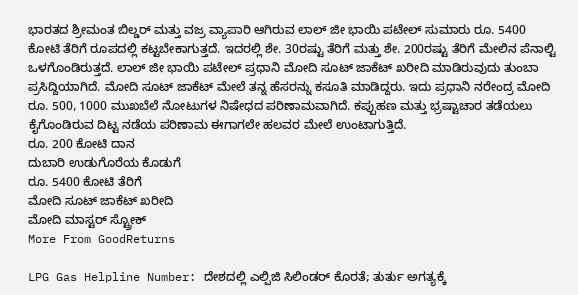ಭಾರತದ ಶ್ರೀಮಂತ ಬಿಲ್ಡರ್ ಮತ್ತು ವಜ್ರ ವ್ಯಾಪಾರಿ ಆಗಿರುವ ಲಾಲ್ ಜೀ ಭಾಯಿ ಪಟೇಲ್ ಸುಮಾರು ರೂ. 5400 ಕೋಟಿ ತೆರಿಗೆ ರೂಪದಲ್ಲಿ ಕಟ್ಟಬೇಕಾಗುತ್ತದೆ. ಇದರಲ್ಲಿ ಶೇ. 30ರಷ್ಟು ತೆರಿಗೆ ಮತ್ತು ಶೇ. 200ರಷ್ಟು ತೆರಿಗೆ ಮೇಲಿನ ಪೆನಾಲ್ಟಿ ಒಳಗೊಂಡಿರುತ್ತದೆ. ಲಾಲ್ ಜೀ ಭಾಯಿ ಪಟೇಲ್ ಪ್ರಧಾನಿ ಮೋದಿ ಸೂಟ್ ಜಾಕೆಟ್ ಖರೀದಿ ಮಾಡಿರುವುದು ತುಂಬಾ ಪ್ರಸಿದ್ದಿಯಾಗಿದೆ. ಮೋದಿ ಸೂಟ್ ಜಾಕೆಟ್ ಮೇಲೆ ತನ್ನ ಹೆಸರನ್ನು ಕಸೂತಿ ಮಾಡಿದ್ದರು. ಇದು ಪ್ರಧಾನಿ ನರೇಂದ್ರ ಮೋದಿ ರೂ. 500, 1000 ಮುಖಬೆಲೆ ನೋಟುಗಳ ನಿಷೇಧದ ಪರಿಣಾಮವಾಗಿದೆ. ಕಪ್ಪುಹಣ ಮತ್ತು ಭ್ರಷ್ಟಾಚಾರ ತಡೆಯಲು ಕೈಗೊಂಡಿರುವ ದಿಟ್ಟ ನಡೆಯ ಪರಿಣಾಮ ಈಗಾಗಲೇ ಹಲವರ ಮೇಲೆ ಉಂಟಾಗುತ್ತಿದೆ.
ರೂ. 200 ಕೋಟಿ ದಾನ
ದುಬಾರಿ ಉಡುಗೊರೆಯ ಕೊಡುಗೆ
ರೂ. 5400 ಕೋಟಿ ತೆರಿಗೆ
ಮೋದಿ ಸೂಟ್ ಜಾಕೆಟ್ ಖರೀದಿ
ಮೋದಿ ಮಾಸ್ಟರ್ ಸ್ಟ್ರೋಕ್
More From GoodReturns

LPG Gas Helpline Number: ದೇಶದಲ್ಲಿ ಎಲ್ಪಿಜಿ ಸಿಲಿಂಡರ್ ಕೊರತೆ; ತುರ್ತು ಅಗತ್ಯಕ್ಕೆ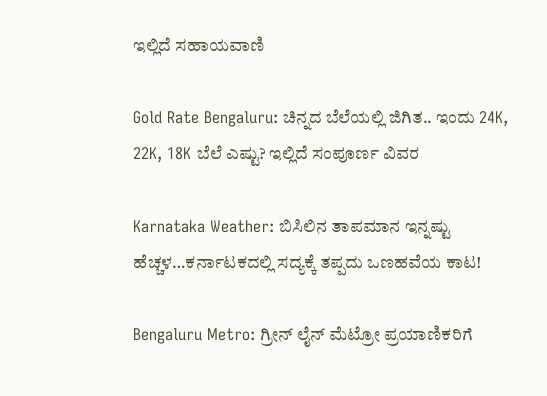ಇಲ್ಲಿದೆ ಸಹಾಯವಾಣಿ

Gold Rate Bengaluru: ಚಿನ್ನದ ಬೆಲೆಯಲ್ಲಿ ಜಿಗಿತ.. ಇಂದು 24K, 22K, 18K ಬೆಲೆ ಎಷ್ಟು? ಇಲ್ಲಿದೆ ಸಂಪೂರ್ಣ ವಿವರ

Karnataka Weather: ಬಿಸಿಲಿನ ತಾಪಮಾನ ಇನ್ನಷ್ಟು ಹೆಚ್ಚಳ…ಕರ್ನಾಟಕದಲ್ಲಿ ಸದ್ಯಕ್ಕೆ ತಪ್ಪದು ಒಣಹವೆಯ ಕಾಟ!

Bengaluru Metro: ಗ್ರೀನ್ ಲೈನ್ ಮೆಟ್ರೋ ಪ್ರಯಾಣಿಕರಿಗೆ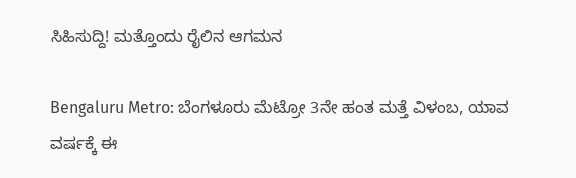ಸಿಹಿಸುದ್ದಿ! ಮತ್ತೊಂದು ರೈಲಿನ ಆಗಮನ

Bengaluru Metro: ಬೆಂಗಳೂರು ಮೆಟ್ರೋ 3ನೇ ಹಂತ ಮತ್ತೆ ವಿಳಂಬ, ಯಾವ ವರ್ಷಕ್ಕೆ ಈ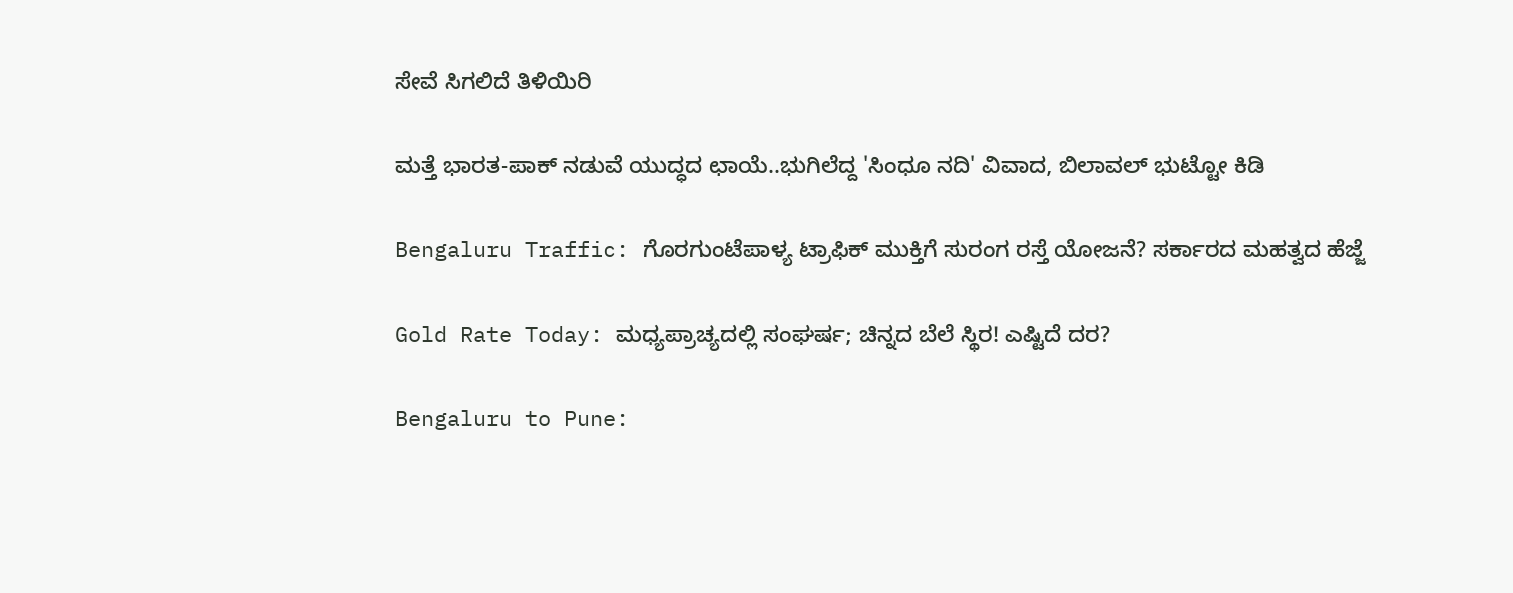ಸೇವೆ ಸಿಗಲಿದೆ ತಿಳಿಯಿರಿ

ಮತ್ತೆ ಭಾರತ-ಪಾಕ್ ನಡುವೆ ಯುದ್ಧದ ಛಾಯೆ..ಭುಗಿಲೆದ್ದ 'ಸಿಂಧೂ ನದಿ' ವಿವಾದ, ಬಿಲಾವಲ್ ಭುಟ್ಟೋ ಕಿಡಿ

Bengaluru Traffic: ಗೊರಗುಂಟೆಪಾಳ್ಯ ಟ್ರಾಫಿಕ್ ಮುಕ್ತಿಗೆ ಸುರಂಗ ರಸ್ತೆ ಯೋಜನೆ? ಸರ್ಕಾರದ ಮಹತ್ವದ ಹೆಜ್ಜೆ

Gold Rate Today: ಮಧ್ಯಪ್ರಾಚ್ಯದಲ್ಲಿ ಸಂಘರ್ಷ; ಚಿನ್ನದ ಬೆಲೆ ಸ್ಥಿರ! ಎಷ್ಟಿದೆ ದರ?

Bengaluru to Pune: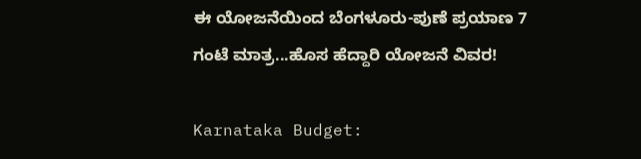ಈ ಯೋಜನೆಯಿಂದ ಬೆಂಗಳೂರು-ಪುಣೆ ಪ್ರಯಾಣ 7 ಗಂಟೆ ಮಾತ್ರ...ಹೊಸ ಹೆದ್ದಾರಿ ಯೋಜನೆ ವಿವರ!

Karnataka Budget: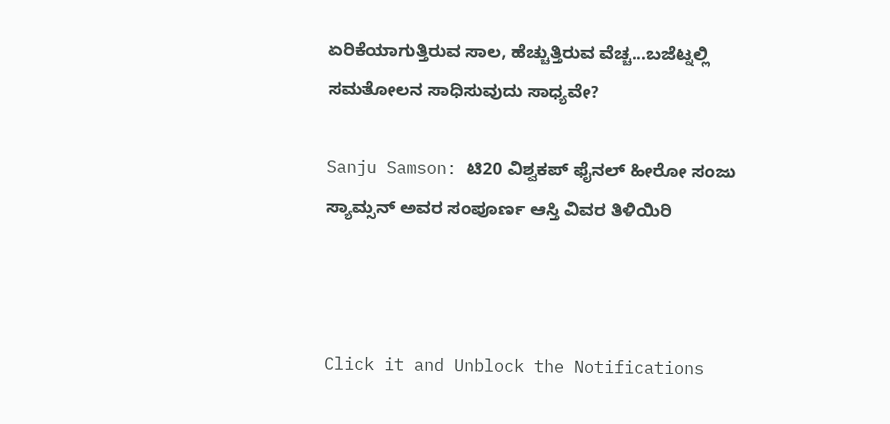ಏರಿಕೆಯಾಗುತ್ತಿರುವ ಸಾಲ, ಹೆಚ್ಚುತ್ತಿರುವ ವೆಚ್ಚ...ಬಜೆಟ್ನಲ್ಲಿ ಸಮತೋಲನ ಸಾಧಿಸುವುದು ಸಾಧ್ಯವೇ?

Sanju Samson: ಟಿ20 ವಿಶ್ವಕಪ್ ಫೈನಲ್ ಹೀರೋ ಸಂಜು ಸ್ಯಾಮ್ಸನ್ ಅವರ ಸಂಪೂರ್ಣ ಆಸ್ತಿ ವಿವರ ತಿಳಿಯಿರಿ



Click it and Unblock the Notifications